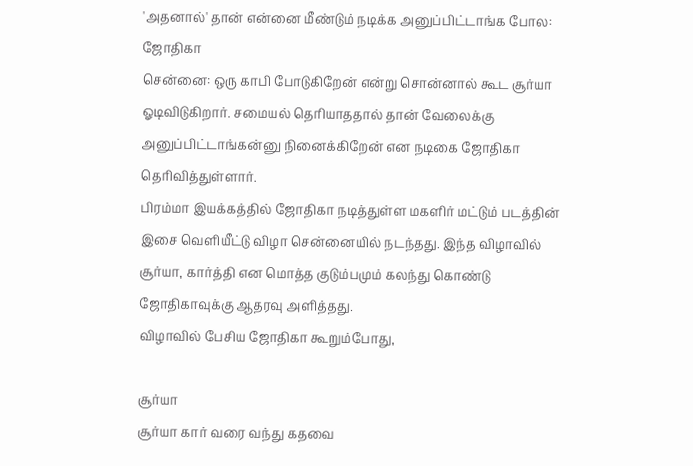'அதனால்' தான் என்னை மீண்டும் நடிக்க அனுப்பிட்டாங்க போல: ஜோதிகா
சென்னை: ஒரு காபி போடுகிறேன் என்று சொன்னால் கூட சூர்யா ஓடிவிடுகிறார். சமையல் தெரியாததால் தான் வேலைக்கு அனுப்பிட்டாங்கன்னு நினைக்கிறேன் என நடிகை ஜோதிகா தெரிவித்துள்ளார்.
பிரம்மா இயக்கத்தில் ஜோதிகா நடித்துள்ள மகளிர் மட்டும் படத்தின் இசை வெளியீட்டு விழா சென்னையில் நடந்தது. இந்த விழாவில் சூர்யா, கார்த்தி என மொத்த குடும்பமும் கலந்து கொண்டு ஜோதிகாவுக்கு ஆதரவு அளித்தது.
விழாவில் பேசிய ஜோதிகா கூறும்போது,

சூர்யா
சூர்யா கார் வரை வந்து கதவை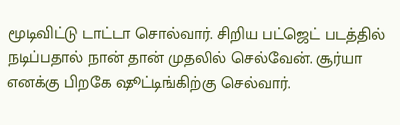மூடிவிட்டு டாட்டா சொல்வார். சிறிய பட்ஜெட் படத்தில் நடிப்பதால் நான் தான் முதலில் செல்வேன். சூர்யா எனக்கு பிறகே ஷூட்டிங்கிற்கு செல்வார்.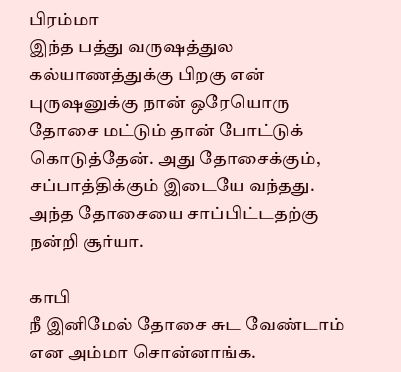பிரம்மா
இந்த பத்து வருஷத்துல கல்யாணத்துக்கு பிறகு என் புருஷனுக்கு நான் ஒரேயொரு தோசை மட்டும் தான் போட்டுக் கொடுத்தேன். அது தோசைக்கும், சப்பாத்திக்கும் இடையே வந்தது. அந்த தோசையை சாப்பிட்டதற்கு நன்றி சூர்யா.

காபி
நீ இனிமேல் தோசை சுட வேண்டாம் என அம்மா சொன்னாங்க.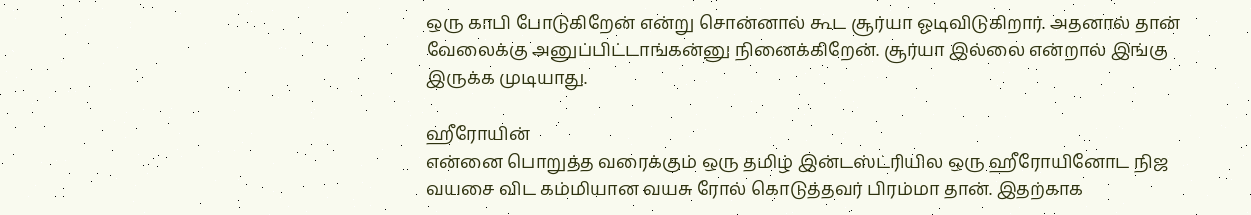ஒரு காபி போடுகிறேன் என்று சொன்னால் கூட சூர்யா ஓடிவிடுகிறார். அதனால் தான் வேலைக்கு அனுப்பிட்டாங்கன்னு நினைக்கிறேன். சூர்யா இல்லை என்றால் இங்கு இருக்க முடியாது.

ஹீரோயின்
என்னை பொறுத்த வரைக்கும் ஒரு தமிழ் இன்டஸ்ட்ரியில ஒரு ஹீரோயினோட நிஜ வயசை விட கம்மியான வயசு ரோல் கொடுத்தவர் பிரம்மா தான். இதற்காக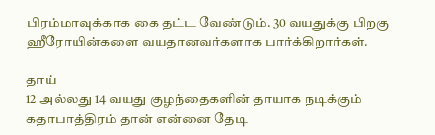பிரம்மாவுக்காக கை தட்ட வேண்டும். 30 வயதுக்கு பிறகு ஹீரோயின்களை வயதானவர்களாக பார்க்கிறார்கள்.

தாய்
12 அல்லது 14 வயது குழந்தைகளின் தாயாக நடிக்கும் கதாபாத்திரம் தான் என்னை தேடி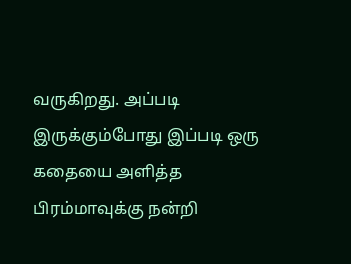வருகிறது. அப்படி இருக்கும்போது இப்படி ஒரு கதையை அளித்த பிரம்மாவுக்கு நன்றி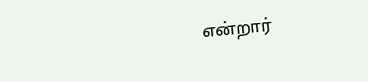என்றார்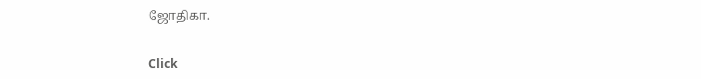ஜோதிகா.


Click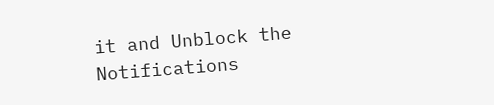it and Unblock the Notifications